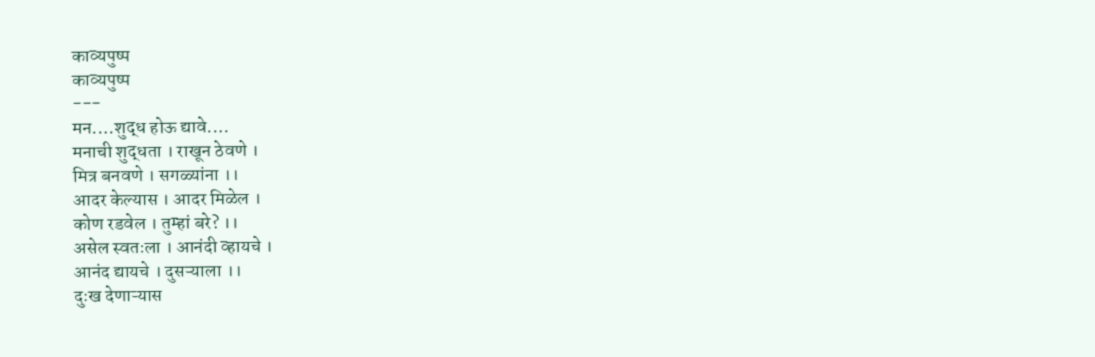काव्यपुष्प
काव्यपुष्प
---
मन.…शुद्ध होऊ द्यावे.…
मनाची शुद्धता । राखून ठेवणे ।
मित्र बनवणे । सगळ्यांना ।।
आदर केल्यास । आदर मिळेल ।
कोण रडवेल । तुम्हां बरे? ।।
असेल स्वतःला । आनंदी व्हायचे ।
आनंद द्यायचे । दुसऱ्याला ।।
दुःख देणाऱ्यास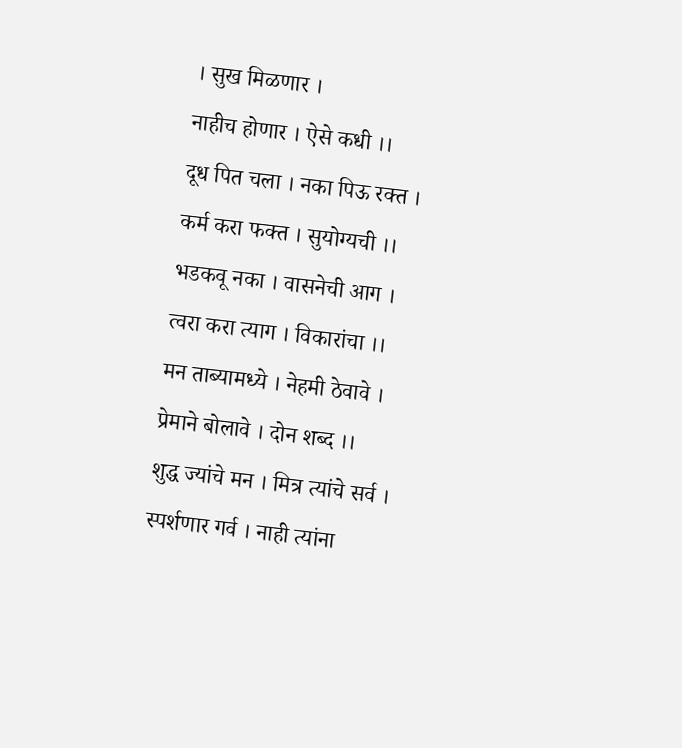। सुख मिळणार ।
नाहीच होणार । ऐसे कधी ।।
दूध पित चला । नका पिऊ रक्त ।
कर्म करा फक्त । सुयोग्यची ।।
भडकवू नका । वासनेची आग ।
त्वरा करा त्याग । विकारांचा ।।
मन ताब्यामध्ये । नेहमी ठेवावे ।
प्रेमाने बोलावे । दोन शब्द ।।
शुद्ध ज्यांचे मन । मित्र त्यांचे सर्व ।
स्पर्शणार गर्व । नाही त्यांना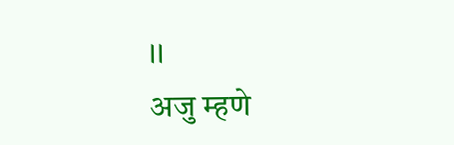।।
अजु म्हणे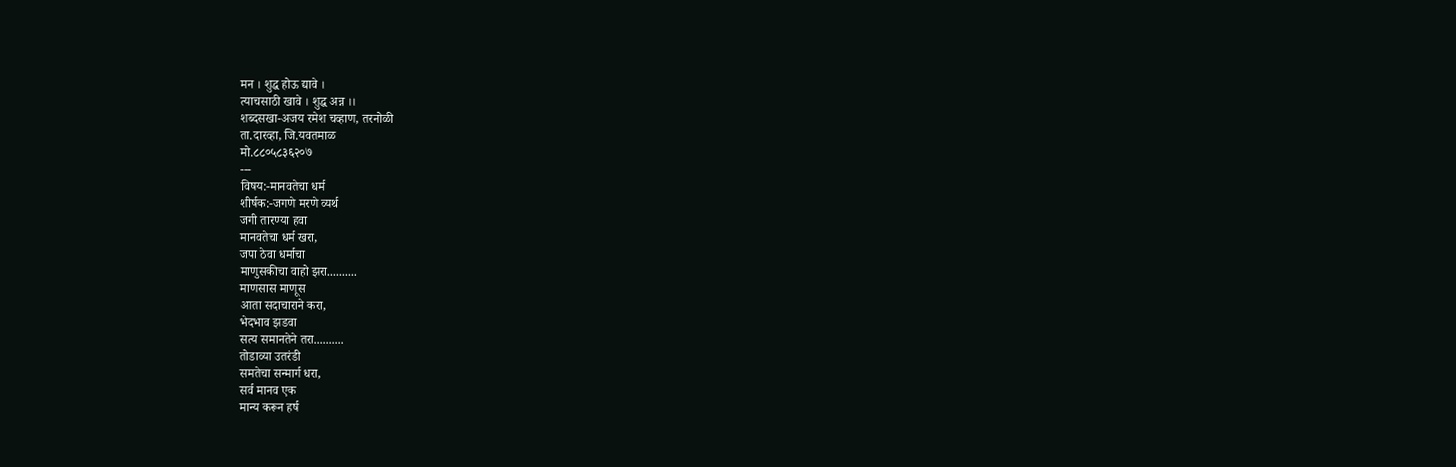मन । शुद्ध होऊ द्यावे ।
त्याचसाठी खावे । शुद्ध अन्न ।।
शब्दसखा-अजय रमेश चव्हाण, तरनोळी
ता.दारव्हा, जि.यवतमाळ
मो.८८०५८३६२०७
---
विषय:-मानवतेचा धर्म
शीर्षक:-जगणे मरणे व्यर्थ
जगी तारण्या हवा
मानवतेचा धर्म खरा,
जपा ठेवा धर्माचा
माणुसकीचा वाहो झरा..........
माणसास माणूस
आता सदाचाराने करा,
भेदभाव झडवा
सत्य समानतेने तरा..........
तोडाव्या उतरंडी
समतेचा सन्मार्ग धरा,
सर्व मानव एक
मान्य करून हर्ष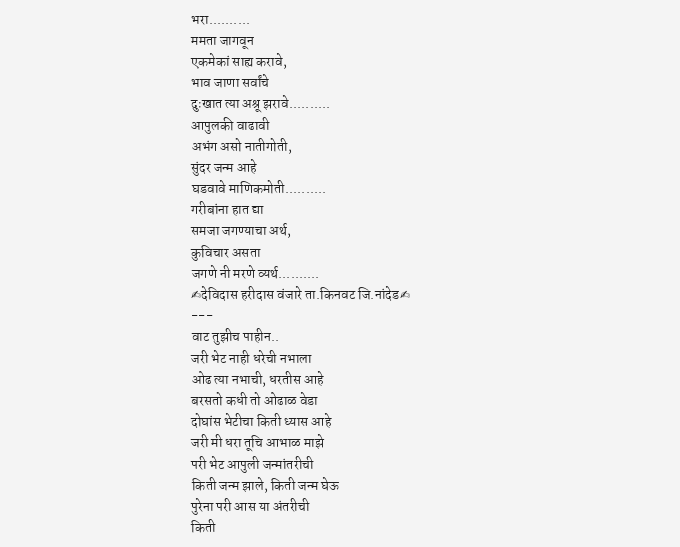भरा..........
ममता जागवून
एकमेकां साह्य करावे,
भाव जाणा सर्वांचे
दुःखात त्या अश्रू झरावे..........
आपुलकी वाढावी
अभंग असो नातीगोती,
सुंदर जन्म आहे
घडवावे माणिकमोती..........
गरीबांना हात द्या
समजा जगण्याचा अर्थ,
कुविचार असता
जगणे नी मरणे व्यर्थ..........
✍देविदास हरीदास वंजारे ता.किनवट जि.नांदेड✍
---
वाट तुझीच पाहीन..
जरी भेट नाही धरेची नभाला
ओढ त्या नभाची, धरतीस आहे
बरसतो कधी तो ओढाळ वेडा
दोघांस भेटीचा किती ध्यास आहे
जरी मी धरा तूचि आभाळ माझे
परी भेट आपुली जन्मांतरीची
किती जन्म झाले, किती जन्म घेऊ
पुरेना परी आस या अंतरीची
किती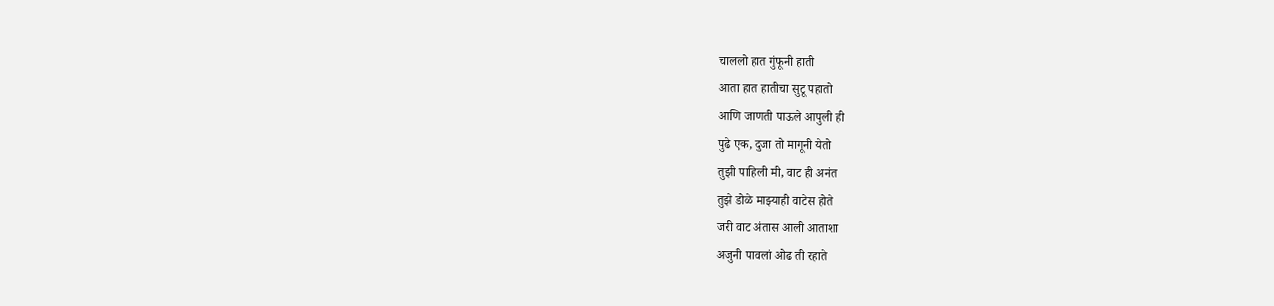चाललो हात गुंफूनी हाती
आता हात हातीचा सुटू पहातो
आणि जाणती पाऊले आपुली ही
पुढे एक, दुजा तो मागूनी येतो
तुझी पाहिली मी, वाट ही अनंत
तुझे डोळे माझ्याही वाटेस होते
जरी वाट अंतास आली आताशा
अजुनी पावलां ओढ ती रहाते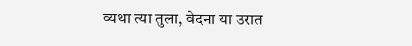व्यथा त्या तुला, वेदना या उरात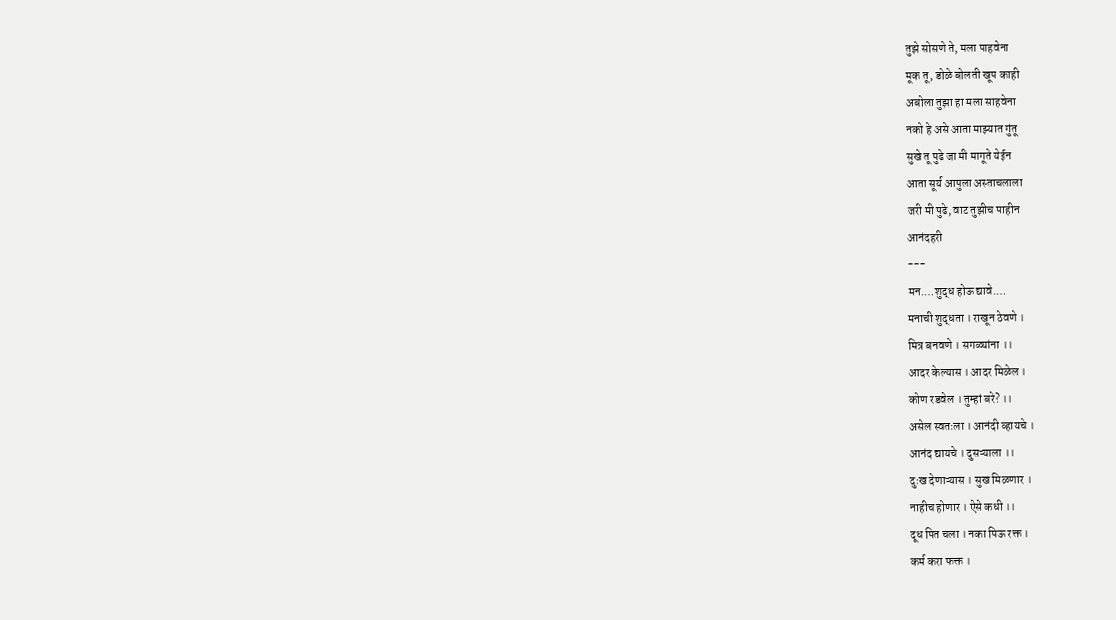तुझे सोसणे ते, मला पाहवेना
मूक तू, डोळे बोलती खूप काही
अबोला तुझा हा मला साहवेना
नको हे असे आता माझ्यात गुंतू
सुखे तू पुढे जा मी मागूते येईन
आता सूर्य आपुला अस्ताचलाला
जरी मी पुढे, वाट तुझीच पाहीन
आनंदहरी
---
मन.…शुद्ध होऊ द्यावे.…
मनाची शुद्धता । राखून ठेवणे ।
मित्र बनवणे । सगळ्यांना ।।
आदर केल्यास । आदर मिळेल ।
कोण रडवेल । तुम्हां बरे? ।।
असेल स्वतःला । आनंदी व्हायचे ।
आनंद द्यायचे । दुसऱ्याला ।।
दुःख देणाऱ्यास । सुख मिळणार ।
नाहीच होणार । ऐसे कधी ।।
दूध पित चला । नका पिऊ रक्त ।
कर्म करा फक्त ।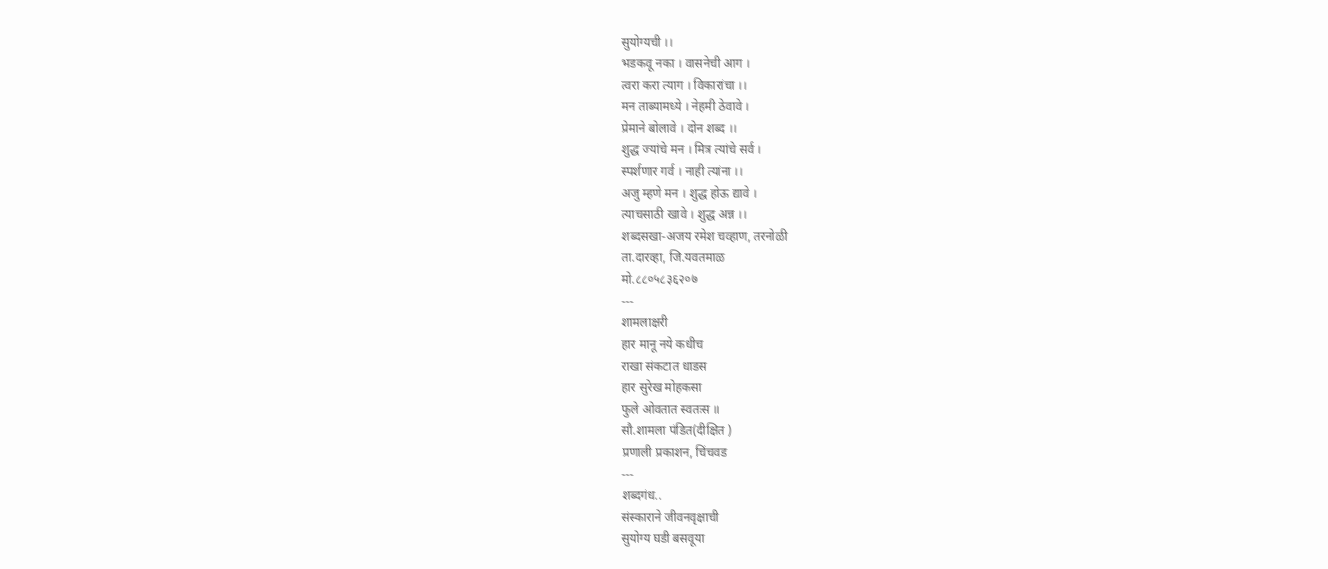सुयोग्यची ।।
भडकवू नका । वासनेची आग ।
त्वरा करा त्याग । विकारांचा ।।
मन ताब्यामध्ये । नेहमी ठेवावे ।
प्रेमाने बोलावे । दोन शब्द ।।
शुद्ध ज्यांचे मन । मित्र त्यांचे सर्व ।
स्पर्शणार गर्व । नाही त्यांना ।।
अजु म्हणे मन । शुद्ध होऊ द्यावे ।
त्याचसाठी खावे । शुद्ध अन्न ।।
शब्दसखा-अजय रमेश चव्हाण, तरनोळी
ता.दारव्हा, जि.यवतमाळ
मो.८८०५८३६२०७
---
शामलाक्षरी
हार मानू नये कधीच
राखा संकटात धाडस
हार सुरेख मोहकसा
फुले ओवतात स्वतःस ॥
सौ.शामला पंडित(दीक्षित )
प्रणाली प्रकाशन, चिंचवड
---
शब्दगंध..
संस्काराने जीवनवृक्षाची
सुयोग्य घडी बसवूया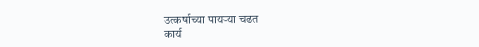उत्कर्षाच्या पायऱ्या चढत
कार्य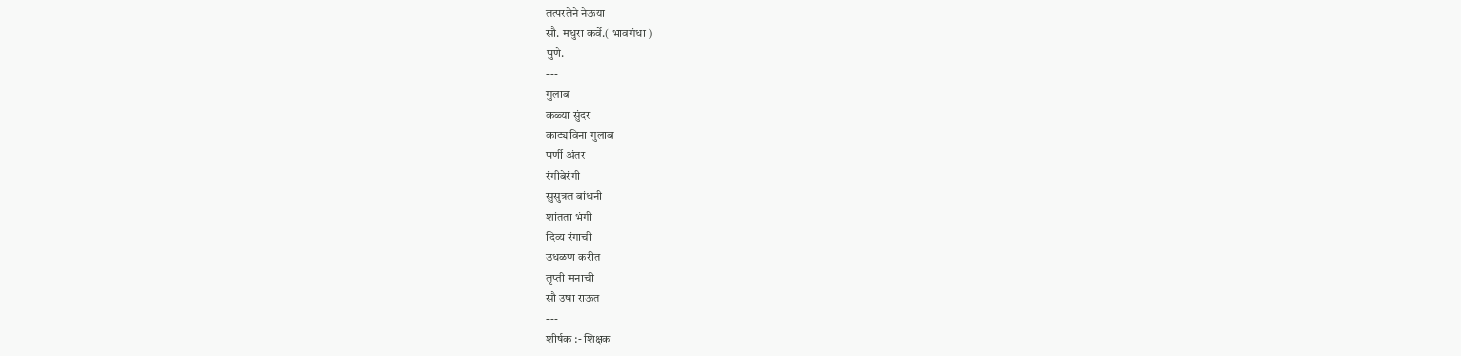तत्परतेने नेऊया
सौ. मधुरा कर्वे.( भावगंधा )
पुणे.
---
गुलाब
कळ्या सुंदर
काट्यविना गुलाब
पर्णी अंतर
रंगीबेरंगी
सुसुत्रत बांधनी
शांतता भंगी
दिव्य रंगाची
उधळण करीत
तृप्ती मनाची
सौ उषा राऊत
---
शीर्षक :- शिक्षक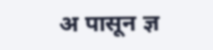अ पासून ज्ञ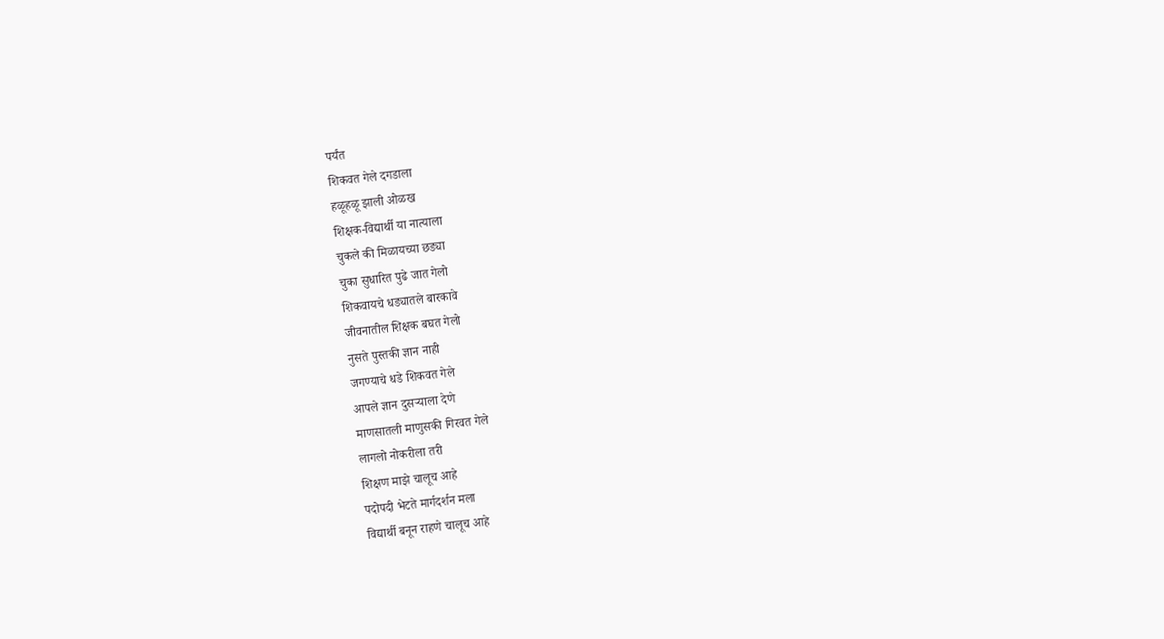पर्यंत
शिकवत गेले दगडाला
हळूहळू झाली ओळख
शिक्षक-विद्यार्थी या नात्याला
चुकले की मिळायच्या छड्या
चुका सुधारित पुढे जात गेलो
शिकवायचे धड्यातले बारकावे
जीवनातील शिक्षक बघत गेलो
नुसते पुस्तकी ज्ञान नाही
जगण्याचे धडे शिकवत गेले
आपले ज्ञान दुसऱ्याला देणे
माणसातली माणुसकी गिरवत गेले
लागलो नोकरीला तरी
शिक्षण माझे चालूच आहे
पदोपदी भेटते मार्गदर्शन मला
विद्यार्थी बनून राहणे चालूच आहे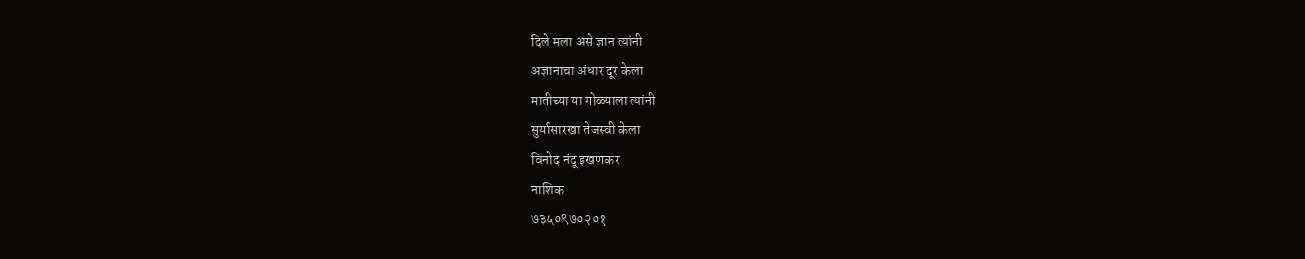दिले मला असे ज्ञान त्यांनी
अज्ञानाचा अंधार दूर केला
मातीच्या या गोळ्याला त्यांनी
सुर्यासारखा तेजस्वी केला
विनोद नंदू इखणकर
नाशिक
७३५०९७०२०१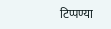टिप्पण्या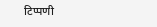टिप्पणी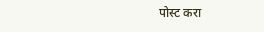पोस्ट करा